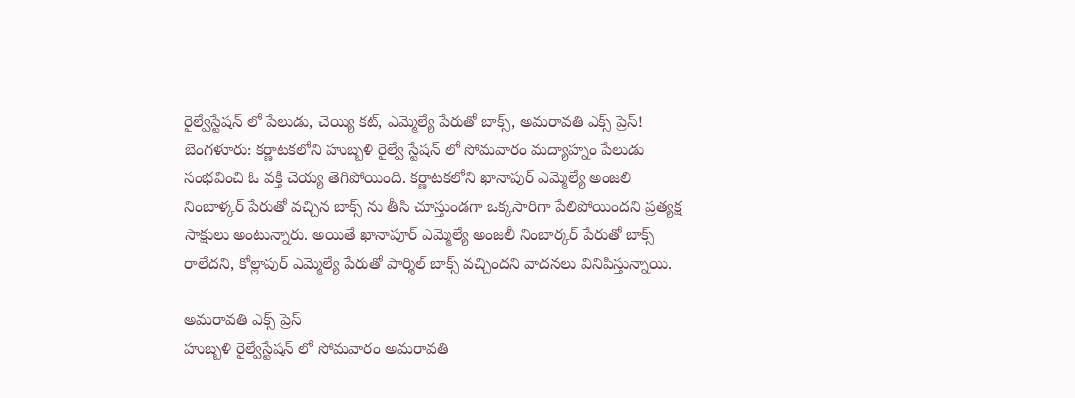రైల్వేస్టేషన్ లో పేలుడు, చెయ్యి కట్, ఎమ్మెల్యే పేరుతో బాక్స్, అమరావతి ఎక్స్ ప్రెస్!
బెంగళూరు: కర్ణాటకలోని హుబ్బళి రైల్వే స్టేషన్ లో సోమవారం మద్యాహ్నం పేలుడు సంభవించి ఓ వక్తి చెయ్య తెగిపోయింది. కర్ణాటకలోని ఖానాపుర్ ఎమ్మెల్యే అంజలి నింబాళ్కర్ పేరుతో వచ్చిన బాక్స్ ను తీసి చూస్తుండగా ఒక్కసారిగా పేలిపోయిందని ప్రత్యక్ష సాక్షులు అంటున్నారు. అయితే ఖానాపూర్ ఎమ్మెల్యే అంజలీ నింబార్కర్ పేరుతో బాక్స్ రాలేదని, కోల్లాపుర్ ఎమ్మెల్యే పేరుతో పార్శిల్ బాక్స్ వచ్చిందని వాదనలు వినిపిస్తున్నాయి.

అమరావతి ఎక్స్ ప్రెస్
హుబ్బళి రైల్వేస్టేషన్ లో సోమవారం అమరావతి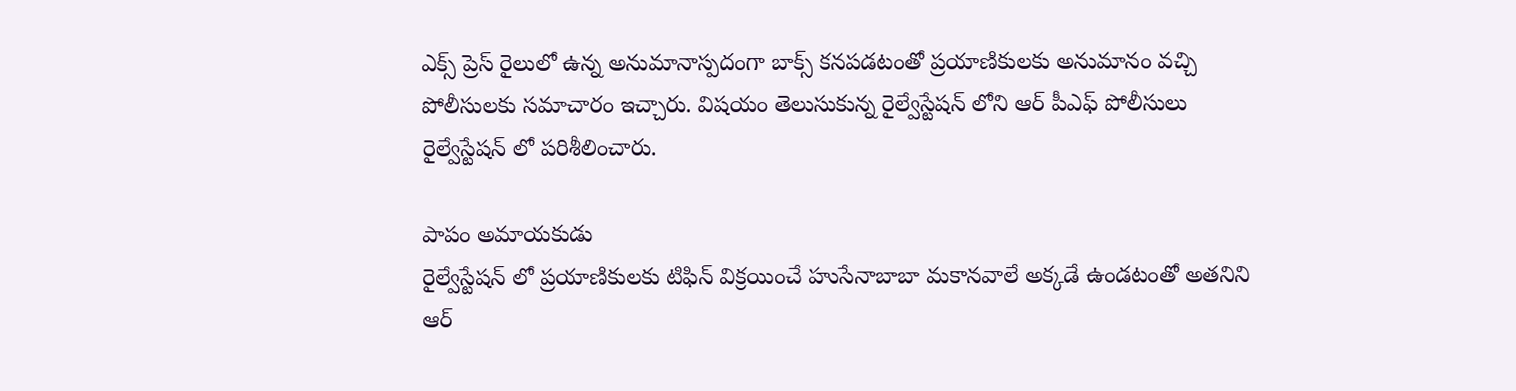ఎక్స్ ప్రెస్ రైలులో ఉన్న అనుమానాస్పదంగా బాక్స్ కనపడటంతో ప్రయాణికులకు అనుమానం వచ్చి పోలీసులకు సమాచారం ఇచ్చారు. విషయం తెలుసుకున్న రైల్వేస్టేషన్ లోని ఆర్ పీఎఫ్ పోలీసులు రైల్వేస్టేషన్ లో పరిశీలించారు.

పాపం అమాయకుడు
రైల్వేస్టేషన్ లో ప్రయాణికులకు టిఫిన్ విక్రయించే హుసేనాబాబా మకానవాలే అక్కడే ఉండటంతో అతనిని ఆర్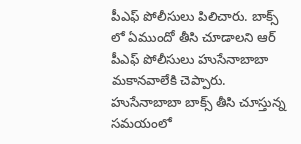పీఎఫ్ పోలీసులు పిలిచారు. బాక్స్ లో ఏముందో తీసి చూడాలని ఆర్ పీఎఫ్ పోలీసులు హుసేనాబాబా మకానవాలేకి చెప్పారు. హుసేనాబాబా బాక్స్ తీసి చూస్తున్న సమయంలో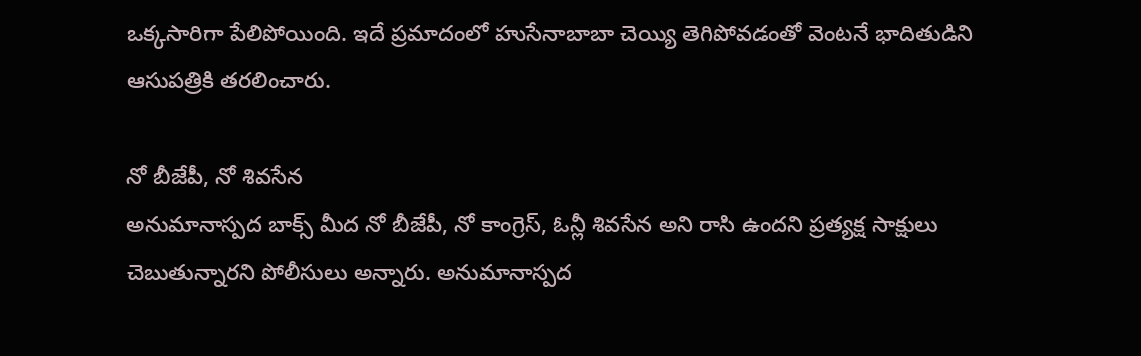ఒక్కసారిగా పేలిపోయింది. ఇదే ప్రమాదంలో హుసేనాబాబా చెయ్యి తెగిపోవడంతో వెంటనే భాదితుడిని ఆసుపత్రికి తరలించారు.

నో బీజేపీ, నో శివసేన
అనుమానాస్పద బాక్స్ మీద నో బీజేపీ, నో కాంగ్రెస్, ఓన్లీ శివసేన అని రాసి ఉందని ప్రత్యక్ష సాక్షులు చెబుతున్నారని పోలీసులు అన్నారు. అనుమానాస్పద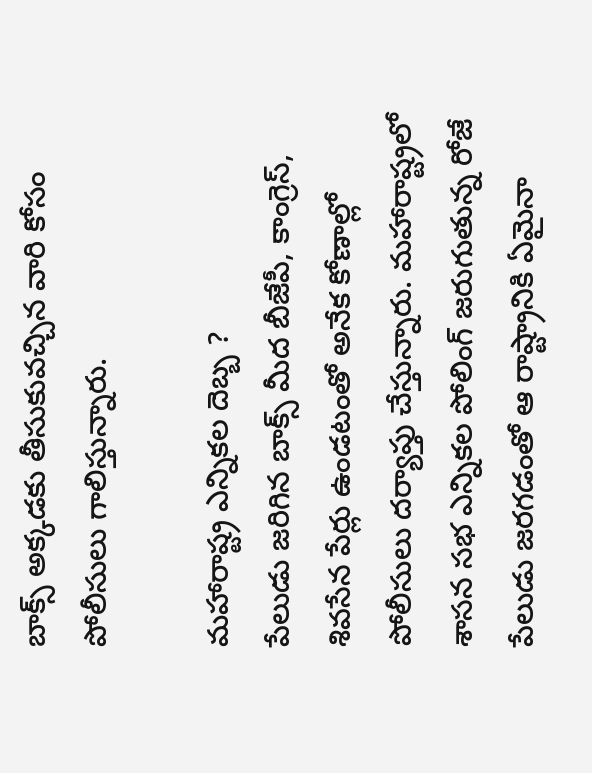బాక్స్ అక్కడకు తీసుకువచ్చిన వారి కోసం పోలీసులు గాలిస్తున్నారు.

మహారాష్ట్ర ఎన్నికల దెబ్బ ?
పేలుడు జరిగిన బాక్స్ మీద బీజేపీ, కాంగ్రెస్, శివసేన పేర్లు ఉండటంతో అనేక కోణాల్లో పోలీసులు దర్యాప్తు చేస్తున్నారు. మహారాష్ట్రలో శాసన సభ ఎన్నికల పోలింగ్ జరుగుతున్న రోజే పేలుడు జరగడంతో ఆ రాష్ట్రానికి ఏమైనా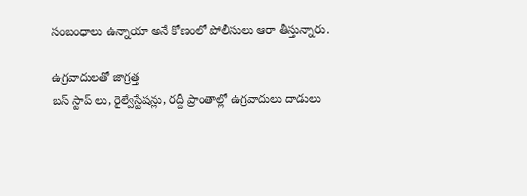సంబంధాలు ఉన్నాయా అనే కోణంలో పోలీసులు ఆరా తీస్తున్నారు.

ఉగ్రవాదులతో జాగ్రత్త
బస్ స్టాప్ లు, రైల్వేస్టేషన్లు, రద్దీ ప్రాంతాల్లో ఉగ్రవాదులు దాడులు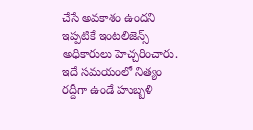చేసే అవకాశం ఉందని ఇప్పటికే ఇంటలిజెన్స్ అధికారులు హెచ్చరించారు. ఇదే సమయంలో నిత్యం రద్దీగా ఉండే హుబ్బళి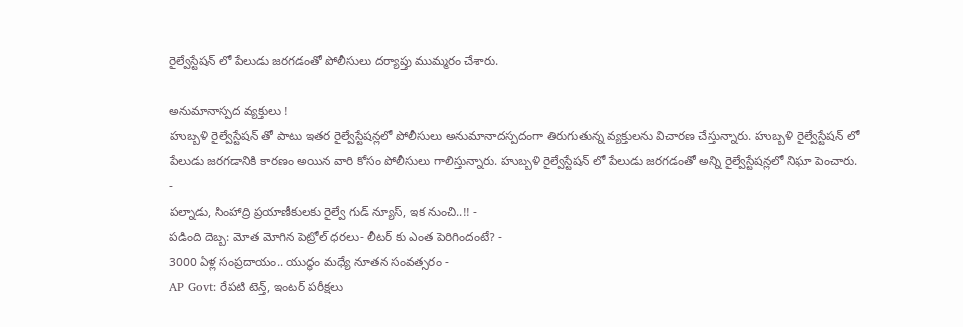రైల్వేస్టేషన్ లో పేలుడు జరగడంతో పోలీసులు దర్యాప్తు ముమ్మరం చేశారు.

అనుమానాస్పద వ్యక్తులు !
హుబ్బళి రైల్వేస్టేషన్ తో పాటు ఇతర రైల్వేస్టేషన్లలో పోలీసులు అనుమానాదస్పదంగా తిరుగుతున్న వ్యక్తులను విచారణ చేస్తున్నారు. హుబ్బళి రైల్వేస్టేషన్ లో పేలుడు జరగడానికి కారణం అయిన వారి కోసం పోలీసులు గాలిస్తున్నారు. హుబ్బళి రైల్వేస్టేషన్ లో పేలుడు జరగడంతో అన్ని రైల్వేస్టేషన్లలో నిఘా పెంచారు.
-
పల్నాడు, సింహాద్రి ప్రయాణీకులకు రైల్వే గుడ్ న్యూస్, ఇక నుంచి..!! -
పడింది దెబ్బ: మోత మోగిన పెట్రోల్ ధరలు- లీటర్ కు ఎంత పెరిగిందంటే? -
3000 ఏళ్ల సంప్రదాయం.. యుద్ధం మధ్యే నూతన సంవత్సరం -
AP Govt: రేపటి టెన్త్, ఇంటర్ పరీక్షలు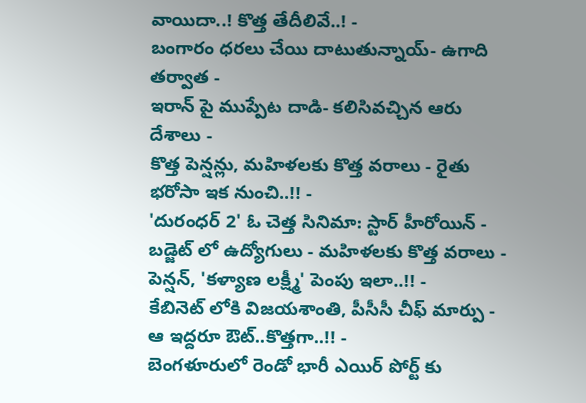వాయిదా..! కొత్త తేదీలివే..! -
బంగారం ధరలు చేయి దాటుతున్నాయ్- ఉగాది తర్వాత -
ఇరాన్ పై ముప్పేట దాడి- కలిసివచ్చిన ఆరు దేశాలు -
కొత్త పెన్షన్లు, మహిళలకు కొత్త వరాలు - రైతు భరోసా ఇక నుంచి..!! -
'దురంధర్ 2' ఓ చెత్త సినిమా: స్టార్ హీరోయిన్ -
బడ్జెట్ లో ఉద్యోగులు - మహిళలకు కొత్త వరాలు - పెన్షన్, 'కళ్యాణ లక్ష్మీ' పెంపు ఇలా..!! -
కేబినెట్ లోకి విజయశాంతి, పీసీసీ చీఫ్ మార్పు - ఆ ఇద్దరూ ఔట్..కొత్తగా..!! -
బెంగళూరులో రెండో భారీ ఎయిర్ పోర్ట్ కు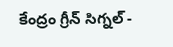కేంద్రం గ్రీన్ సిగ్నల్ -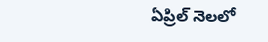ఏప్రిల్ నెలలో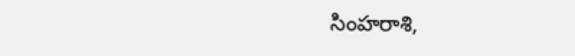సింహరాశి,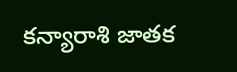కన్యారాశి జాతక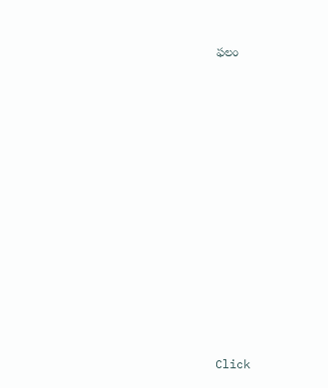ఫలం












Click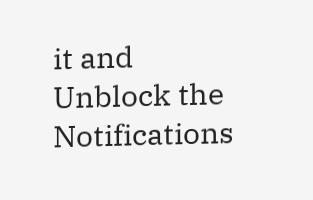it and Unblock the Notifications